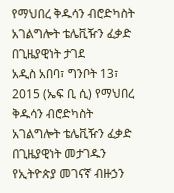የማህበረ ቅዱሳን ብሮድካስት አገልግሎት ቴሌቪዥን ፈቃድ በጊዜያዊነት ታገደ
አዲስ አበባ፣ ግንቦት 13፣ 2015 (ኤፍ ቢ ሲ) የማህበረ ቅዱሳን ብሮድካስት አገልግሎት ቴሌቪዥን ፈቃድ በጊዜያዊነት መታገዱን የኢትዮጵያ መገናኛ ብዙኃን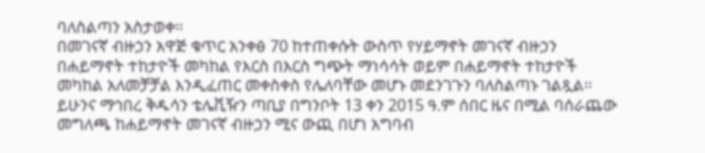ባለስልጣን አስታወቀ፡፡
በመገናኛ ብዙኃን አዋጅ ቁጥር አንቀፅ 70 ከተጠቀሱት ውስጥ የሃይማኖት መገናኛ ብዙኃን በሐይማኖት ተከታዮች መካከል የእርስ በእርስ ግጭት ማነሳሳት ወይም በሐይማኖት ተከታዮች መካከል አለመቻቻል እንዲፈጠር መቀስቀስ የሌለባቸው መሆኑ መደንገጉን ባለስልጣኑ ገልጿል፡፡
ይሁንና ማኅበረ ቅዱሳን ቴሌቪዥን ጣቢያ በግንቦት 13 ቀን 2015 ዓ.ም ሰበር ዜና በሚል ባሰራጨው መግለጫ ከሐይማኖት መገናኛ ብዙኃን ሚና ውጪ በሆነ አግባብ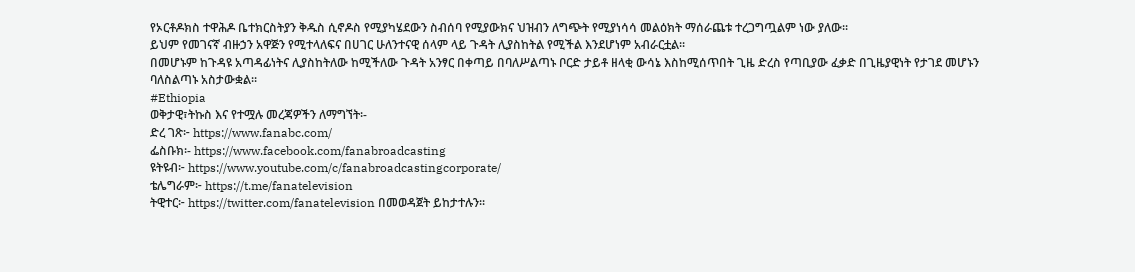የኦርቶዶክስ ተዋሕዶ ቤተክርስትያን ቅዱስ ሲኖዶስ የሚያካሄደውን ስብሰባ የሚያውክና ህዝብን ለግጭት የሚያነሳሳ መልዕክት ማሰራጨቱ ተረጋግጧልም ነው ያለው፡፡
ይህም የመገናኛ ብዙኃን አዋጅን የሚተላለፍና በሀገር ሁለንተናዊ ሰላም ላይ ጉዳት ሊያስከትል የሚችል እንደሆነም አብራርቷል፡፡
በመሆኑም ከጉዳዩ አጣዳፊነትና ሊያስከትለው ከሚችለው ጉዳት አንፃር በቀጣይ በባለሥልጣኑ ቦርድ ታይቶ ዘላቂ ውሳኔ እስከሚሰጥበት ጊዜ ድረስ የጣቢያው ፈቃድ በጊዜያዊነት የታገደ መሆኑን ባለስልጣኑ አስታውቋል፡፡
#Ethiopia
ወቅታዊ፣ትኩስ እና የተሟሉ መረጃዎችን ለማግኘት፡-
ድረ ገጽ፦ https://www.fanabc.com/
ፌስቡክ፡- https://www.facebook.com/fanabroadcasting
ዩትዩብ፦ https://www.youtube.com/c/fanabroadcastingcorporate/
ቴሌግራም፦ https://t.me/fanatelevision
ትዊተር፦ https://twitter.com/fanatelevision በመወዳጀት ይከታተሉን፡፡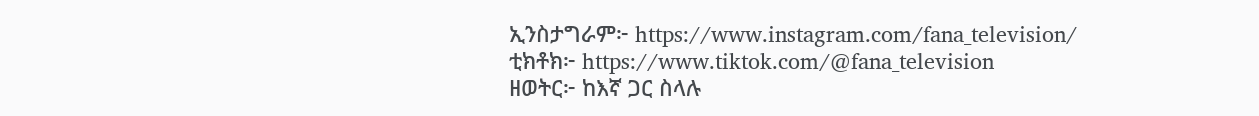ኢንስታግራም፦ https://www.instagram.com/fana_television/
ቲክቶክ፦ https://www.tiktok.com/@fana_television
ዘወትር፦ ከእኛ ጋር ስላሉ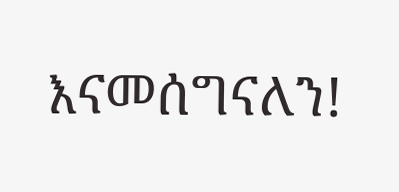እናመሰግናለን!